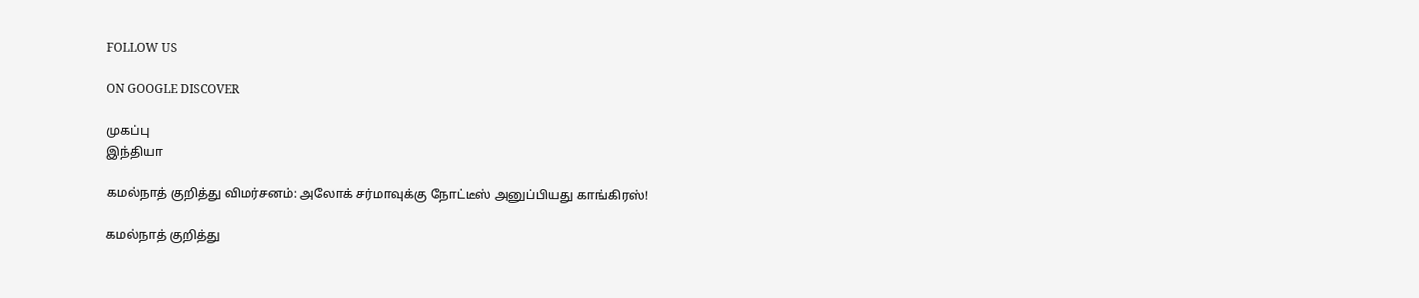FOLLOW US

ON GOOGLE DISCOVER

முகப்பு
இந்தியா

கமல்நாத் குறித்து விமர்சனம்: அலோக் சர்மாவுக்கு நோட்டீஸ் அனுப்பியது காங்கிரஸ்!

கமல்நாத் குறித்து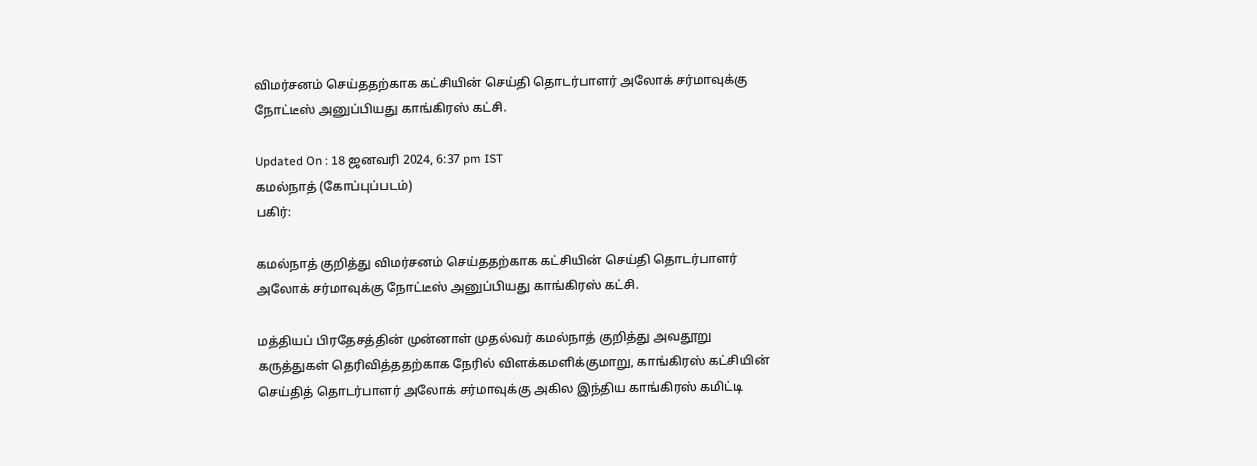விமர்சனம் செய்ததற்காக கட்சியின் செய்தி தொடர்பாளர் அலோக் சர்மாவுக்கு நோட்டீஸ் அனுப்பியது காங்கிரஸ் கட்சி.

Updated On : 18 ஜனவரி 2024, 6:37 pm IST
கமல்நாத் (கோப்புப்படம்)
பகிர்:

கமல்நாத் குறித்து விமர்சனம் செய்ததற்காக கட்சியின் செய்தி தொடர்பாளர் அலோக் சர்மாவுக்கு நோட்டீஸ் அனுப்பியது காங்கிரஸ் கட்சி.

மத்தியப் பிரதேசத்தின் முன்னாள் முதல்வர் கமல்நாத் குறித்து அவதூறு கருத்துகள் தெரிவித்ததற்காக நேரில் விளக்கமளிக்குமாறு, காங்கிரஸ் கட்சியின் செய்தித் தொடர்பாளர் அலோக் சர்மாவுக்கு அகில இந்திய காங்கிரஸ் கமிட்டி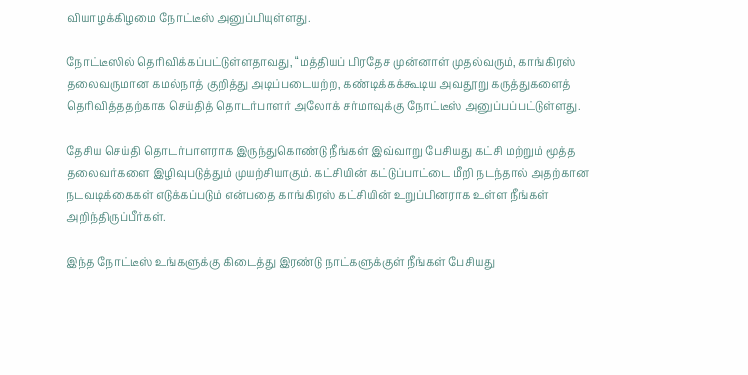வியாழக்கிழமை நோட்டீஸ் அனுப்பியுள்ளது.

நோட்டீஸில் தெரிவிக்கப்பட்டுள்ளதாவது, “மத்தியப் பிரதேச முன்னாள் முதல்வரும், காங்கிரஸ் தலைவருமான கமல்நாத் குறித்து அடிப்படையற்ற, கண்டிக்கக்கூடிய அவதூறு கருத்துகளைத் தெரிவித்ததற்காக செய்தித் தொடர்பாளர் அலோக் சர்மாவுக்கு நோட்டீஸ் அனுப்பப்பட்டுள்ளது.

தேசிய செய்தி தொடர்பாளராக இருந்துகொண்டு நீங்கள் இவ்வாறு பேசியது கட்சி மற்றும் மூத்த தலைவர்களை இழிவுபடுத்தும் முயற்சியாகும். கட்சியின் கட்டுப்பாட்டை மீறி நடந்தால் அதற்கான நடவடிக்கைகள் எடுக்கப்படும் என்பதை காங்கிரஸ் கட்சியின் உறுப்பினராக உள்ள நீங்கள் அறிந்திருப்பீர்கள்.

இந்த நோட்டீஸ் உங்களுக்கு கிடைத்து இரண்டு நாட்களுக்குள் நீங்கள் பேசியது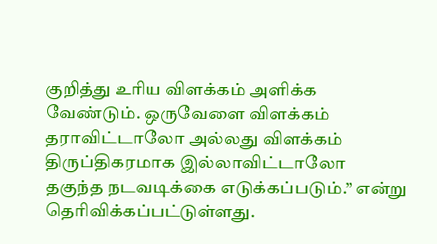குறித்து உரிய விளக்கம் அளிக்க வேண்டும். ஒருவேளை விளக்கம் தராவிட்டாலோ அல்லது விளக்கம் திருப்திகரமாக இல்லாவிட்டாலோ தகுந்த நடவடிக்கை எடுக்கப்படும்.” என்று தெரிவிக்கப்பட்டுள்ளது.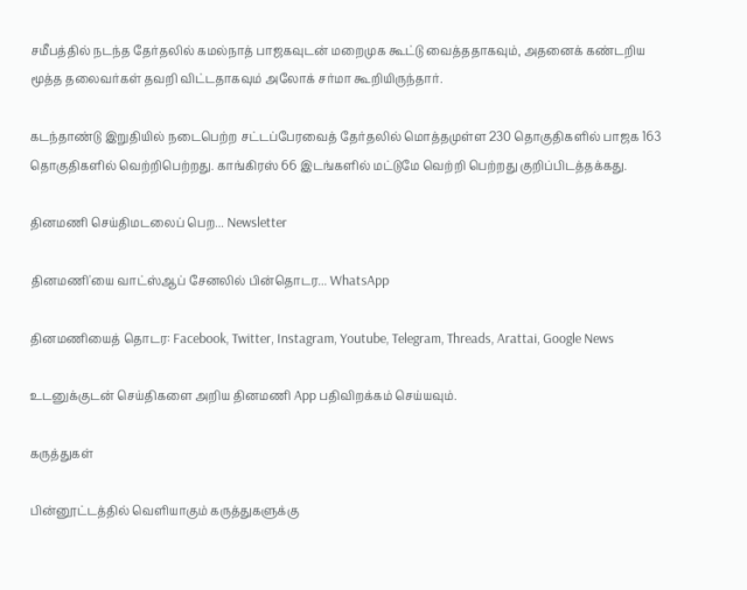சமீபத்தில் நடந்த தேர்தலில் கமல்நாத் பாஜகவுடன் மறைமுக கூட்டு வைத்ததாகவும், அதனைக் கண்டறிய மூத்த தலைவர்கள் தவறி விட்டதாகவும் அலோக் சர்மா கூறியிருந்தார்.

கடந்தாண்டு இறுதியில் நடைபெற்ற சட்டப்பேரவைத் தேர்தலில் மொத்தமுள்ள 230 தொகுதிகளில் பாஜக 163 தொகுதிகளில் வெற்றிபெற்றது. காங்கிரஸ் 66 இடங்களில் மட்டுமே வெற்றி பெற்றது குறிப்பிடத்தக்கது.

தினமணி செய்திமடலைப் பெற... Newsletter

தினமணி'யை வாட்ஸ்ஆப் சேனலில் பின்தொடர... WhatsApp

தினமணியைத் தொடர: Facebook, Twitter, Instagram, Youtube, Telegram, Threads, Arattai, Google News

உடனுக்குடன் செய்திகளை அறிய தினமணி App பதிவிறக்கம் செய்யவும்.

கருத்துகள்

பின்னூட்டத்தில் வெளியாகும் கருத்துகளுக்கு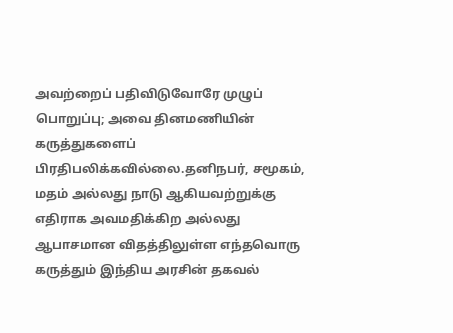அவற்றைப் பதிவிடுவோரே முழுப் பொறுப்பு; அவை தினமணியின் கருத்துகளைப் பிரதிபலிக்கவில்லை.தனிநபர், சமூகம், மதம் அல்லது நாடு ஆகியவற்றுக்கு எதிராக அவமதிக்கிற அல்லது ஆபாசமான விதத்திலுள்ள எந்தவொரு கருத்தும் இந்திய அரசின் தகவல்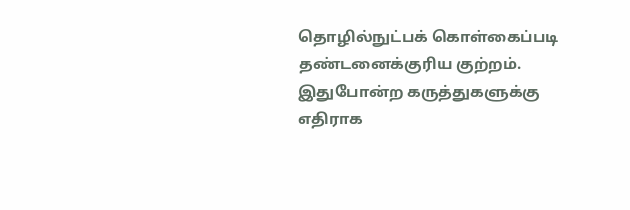தொழில்நுட்பக் கொள்கைப்படி தண்டனைக்குரிய குற்றம். இதுபோன்ற கருத்துகளுக்கு எதிராக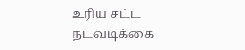உரிய சட்ட நடவடிக்கை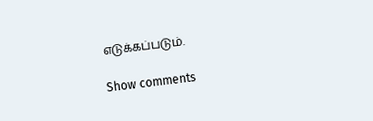எடுக்கப்படும்.

Show comments